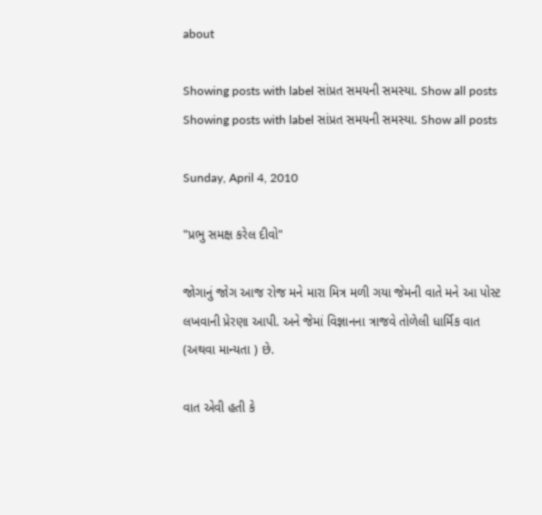about

Showing posts with label સાંપ્રત સમયની સમસ્યા. Show all posts
Showing posts with label સાંપ્રત સમયની સમસ્યા. Show all posts

Sunday, April 4, 2010

"પ્રભુ સમક્ષ કરેલ દીવો"

જોગાનું જોગ આજ રોજ મને મારા મિત્ર મળી ગયા જેમની વાતે મને આ પોસ્ટ લખવાની પ્રેરણા આપી. અને જેમાં વિજ્ઞાનના ત્રાજવે તોળેલી ધાર્મિક વાત (અથવા માન્યતા ) છે.

વાત એવી હતી કે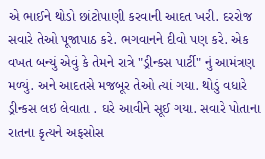એ ભાઈને થોડો છાંટોપાણી કરવાની આદત ખરી. દરરોજ સવારે તેઓ પૂજાપાઠ કરે. ભગવાનને દીવો પણ કરે. એક વખત બન્યું એવું કે તેમને રાત્રે "ડ્રીન્કસ પાર્ટી" નું આમંત્રણ મળ્યું. અને આદતસે મજબૂર તેઓ ત્યાં ગયા. થોડું વધારે ડ્રીન્કસ લઇ લેવાતા . ઘરે આવીને સૂઈ ગયા. સવારે પોતાના રાતના કૃત્યને અફસોસ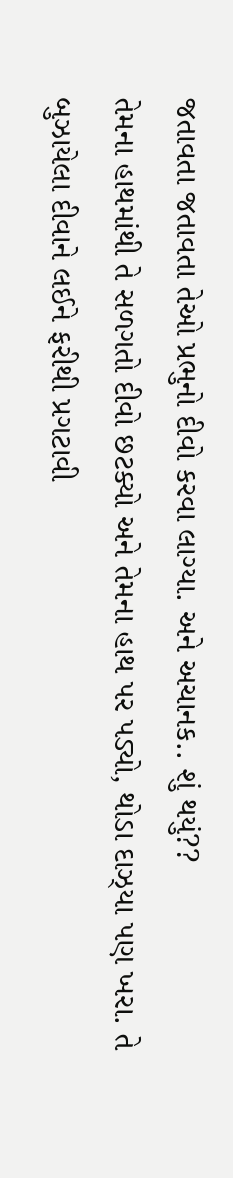જતાવતા જતાવતા તેઓ પ્રભુનો દીવો કરવા લાગ્યા. અને અચાનક.. શું થયું??
તેમના હાથમાંથી તે સળગતો દીવો છટક્યો અને તેમના હાથ પર પડ્યો, થોડા દાઝ્યા પણ ખરા. તે બુઝાયેલા દીવાને લઈને ફરીથી પ્રગટાવી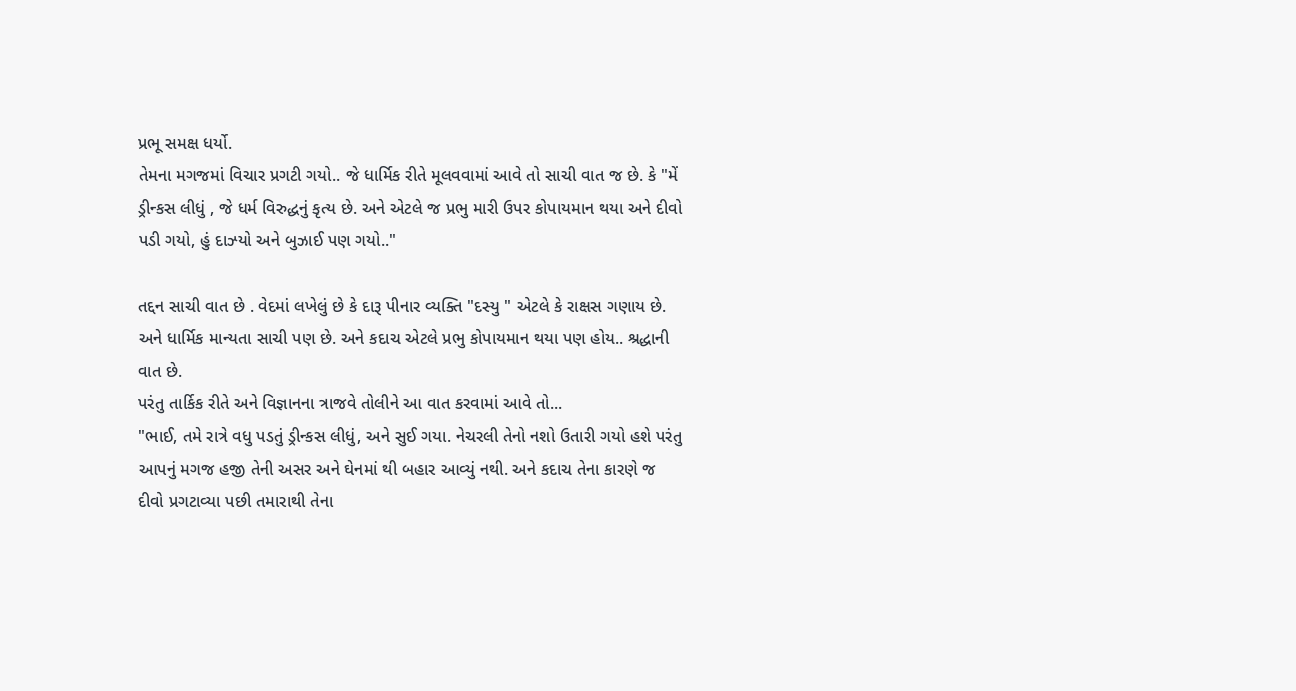પ્રભૂ સમક્ષ ધર્યો.
તેમના મગજમાં વિચાર પ્રગટી ગયો.. જે ધાર્મિક રીતે મૂલવવામાં આવે તો સાચી વાત જ છે. કે "મેં ડ્રીન્કસ લીધું , જે ધર્મ વિરુદ્ધનું કૃત્ય છે. અને એટલે જ પ્રભુ મારી ઉપર કોપાયમાન થયા અને દીવો પડી ગયો, હું દાઝ્યો અને બુઝાઈ પણ ગયો.."

તદ્દન સાચી વાત છે . વેદમાં લખેલું છે કે દારૂ પીનાર વ્યક્તિ "દસ્યુ " એટલે કે રાક્ષસ ગણાય છે. અને ધાર્મિક માન્યતા સાચી પણ છે. અને કદાચ એટલે પ્રભુ કોપાયમાન થયા પણ હોય.. શ્રદ્ધાની વાત છે.
પરંતુ તાર્કિક રીતે અને વિજ્ઞાનના ત્રાજવે તોલીને આ વાત કરવામાં આવે તો...
"ભાઈ, તમે રાત્રે વધુ પડતું ડ્રીન્કસ લીધું, અને સુઈ ગયા. નેચરલી તેનો નશો ઉતારી ગયો હશે પરંતુ આપનું મગજ હજી તેની અસર અને ઘેનમાં થી બહાર આવ્યું નથી. અને કદાચ તેના કારણે જ દીવો પ્રગટાવ્યા પછી તમારાથી તેના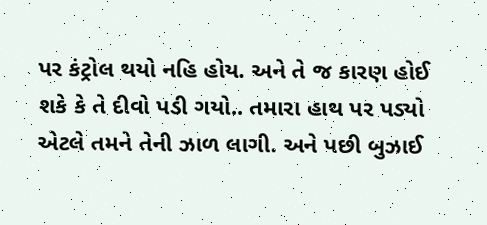પર કંટ્રોલ થયો નહિ હોય. અને તે જ કારણ હોઈ શકે કે તે દીવો પડી ગયો.. તમારા હાથ પર પડ્યો એટલે તમને તેની ઝાળ લાગી. અને પછી બુઝાઈ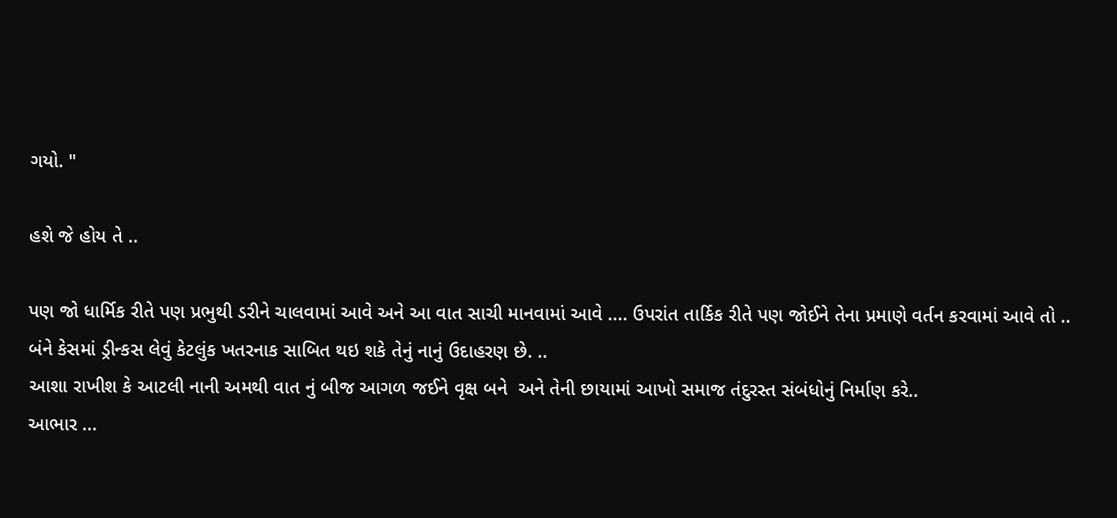ગયો. "

હશે જે હોય તે ..

પણ જો ધાર્મિક રીતે પણ પ્રભુથી ડરીને ચાલવામાં આવે અને આ વાત સાચી માનવામાં આવે .... ઉપરાંત તાર્કિક રીતે પણ જોઈને તેના પ્રમાણે વર્તન કરવામાં આવે તો ..
બંને કેસમાં ડ્રીન્કસ લેવું કેટલુંક ખતરનાક સાબિત થઇ શકે તેનું નાનું ઉદાહરણ છે. ..
આશા રાખીશ કે આટલી નાની અમથી વાત નું બીજ આગળ જઈને વૃક્ષ બને  અને તેની છાયામાં આખો સમાજ તંદુરસ્ત સંબંધોનું નિર્માણ કરે..
આભાર ...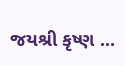જયશ્રી કૃષ્ણ ...